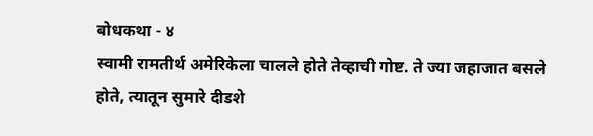बोधकथा - ४
स्वामी रामतीर्थ अमेरिकेला चालले होते तेव्हाची गोष्ट. ते ज्या जहाजात बसले होते, त्यातून सुमारे दीडशे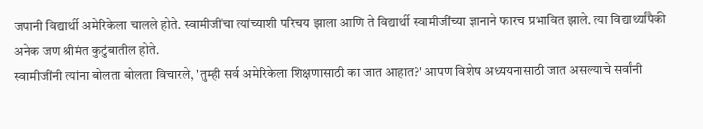जपानी विद्यार्थी अमेरिकेला चालले होते. स्वामीजींचा त्यांच्याशी परिचय झाला आणि ते विद्यार्थी स्वामीजींच्या ज्ञानाने फारच प्रभावित झाले. त्या विद्यार्थ्यांपैकी अनेक जण श्रीमंत कुटुंबातील होते.
स्वामीजींनी त्यांना बोलता बोलता विचारले, 'तुम्ही सर्व अमेरिकेला शिक्षणासाठी का जात आहात?' आपण विशेष अध्ययनासाठी जात असल्याचे सर्वांनी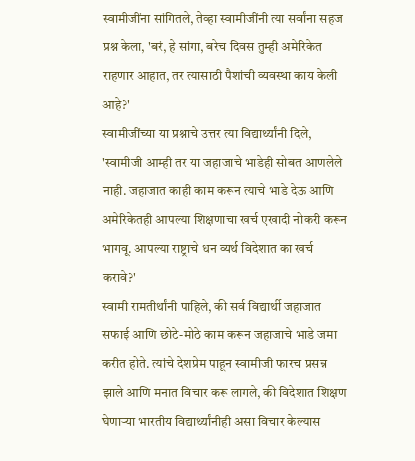स्वामीजींना सांगितले, तेव्हा स्वामीजींनी त्या सर्वांना सहज प्रश्न केला, 'बरं, हे सांगा, बरेच दिवस तुम्ही अमेरिकेत राहणार आहात, तर त्यासाठी पैशांची व्यवस्था काय केली आहे?'
स्वामीजींच्या या प्रश्नाचे उत्तर त्या विद्यार्थ्यांनी दिले, 'स्वामीजी आम्ही तर या जहाजाचे भाडेही सोबत आणलेले नाही. जहाजात काही काम करून त्याचे भाडे देऊ आणि अमेरिकेतही आपल्या शिक्षणाचा खर्च एखादी नोकरी करून भागवू. आपल्या राष्ट्राचे धन व्यर्थ विदेशात का खर्च करावे?'
स्वामी रामतीर्थांनी पाहिले, की सर्व विद्यार्थी जहाजात सफाई आणि छोटे-मोठे काम करून जहाजाचे भाडे जमा करीत होते. त्यांचे देशप्रेम पाहून स्वामीजी फारच प्रसन्न झाले आणि मनात विचार करू लागले, की विदेशात शिक्षण घेणाऱ्या भारतीय विद्यार्थ्यांनीही असा विचार केल्यास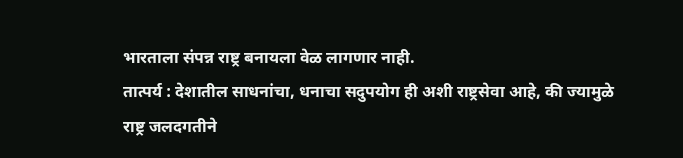भारताला संपन्न राष्ट्र बनायला वेळ लागणार नाही.
तात्पर्य : देशातील साधनांचा, धनाचा सदुपयोग ही अशी राष्ट्रसेवा आहे, की ज्यामुळे राष्ट्र जलदगतीने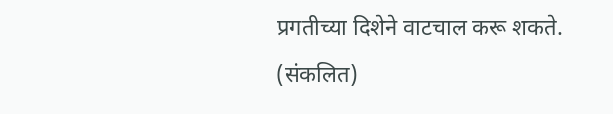प्रगतीच्या दिशेने वाटचाल करू शकते.
(संकलित)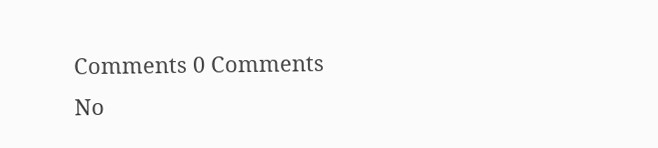Comments 0 Comments
No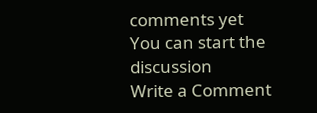comments yet
You can start the discussion
Write a Comment